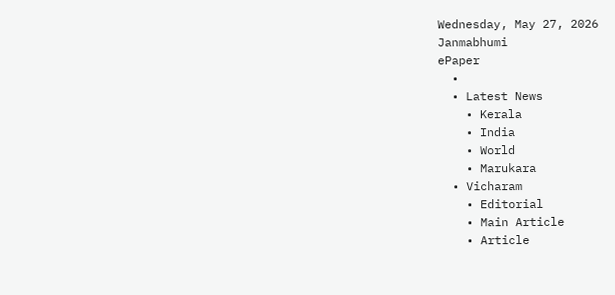Wednesday, May 27, 2026
Janmabhumi
ePaper
  •
  • Latest News
    • Kerala
    • India
    • World
    • Marukara
  • Vicharam
    • Editorial
    • Main Article
    • Article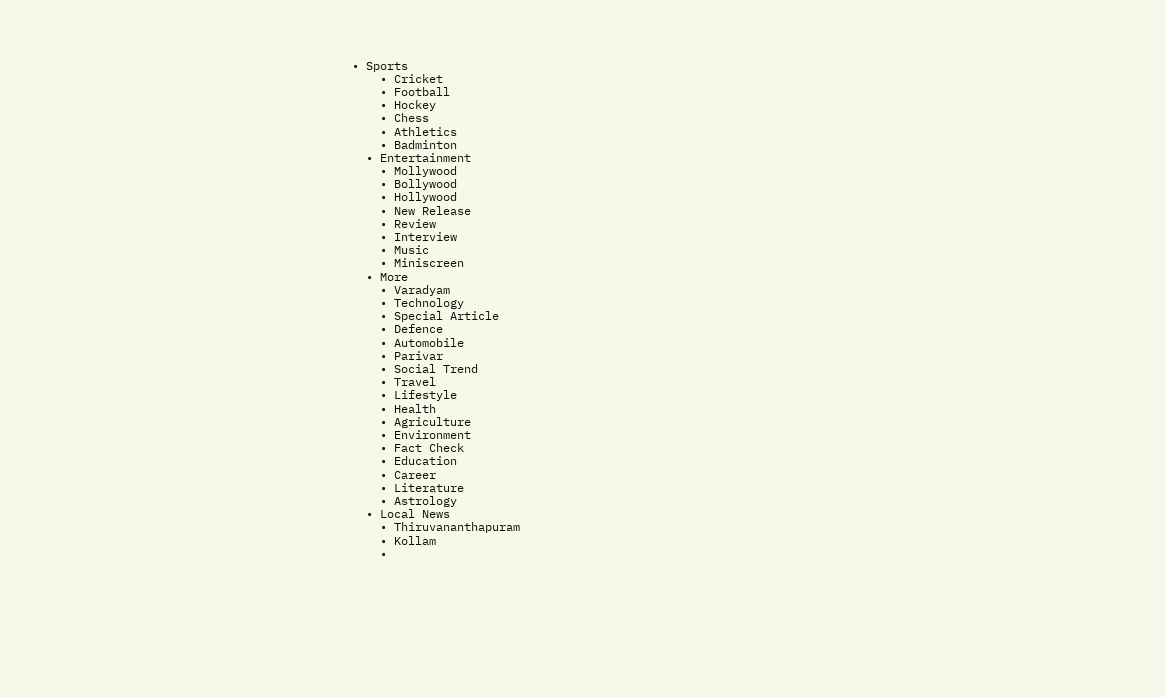• Sports
    • Cricket
    • Football
    • Hockey
    • Chess
    • Athletics
    • Badminton
  • Entertainment
    • Mollywood
    • Bollywood
    • Hollywood
    • New Release
    • Review
    • Interview
    • Music
    • Miniscreen
  • More
    • Varadyam
    • Technology
    • Special Article
    • Defence
    • Automobile
    • Parivar
    • Social Trend
    • Travel
    • Lifestyle
    • Health
    • Agriculture
    • Environment
    • Fact Check
    • Education
    • Career
    • Literature
    • Astrology
  • Local News
    • Thiruvananthapuram
    • Kollam
    •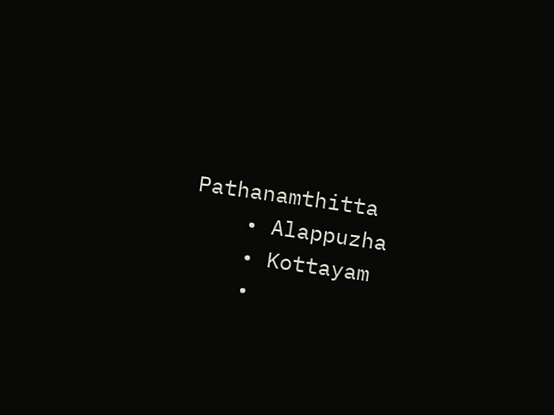Pathanamthitta
    • Alappuzha
    • Kottayam
    •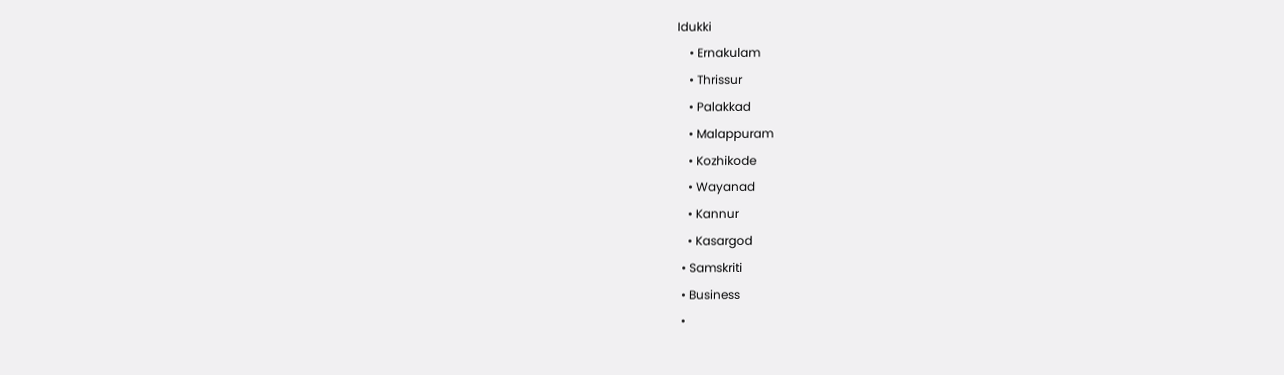Idukki
    • Ernakulam
    • Thrissur
    • Palakkad
    • Malappuram
    • Kozhikode
    • Wayanad
    • Kannur
    • Kasargod
  • Samskriti
  • Business
  •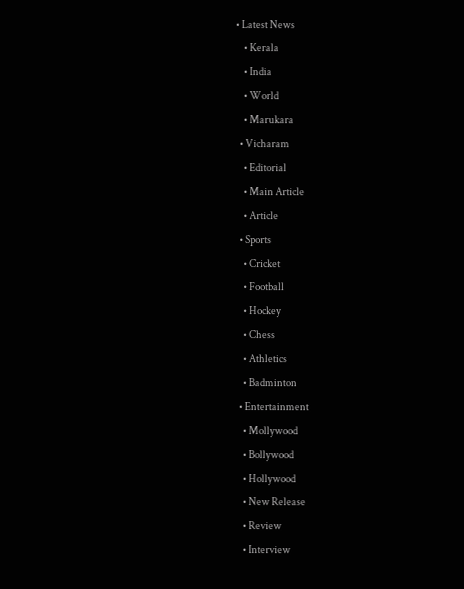• Latest News
    • Kerala
    • India
    • World
    • Marukara
  • Vicharam
    • Editorial
    • Main Article
    • Article
  • Sports
    • Cricket
    • Football
    • Hockey
    • Chess
    • Athletics
    • Badminton
  • Entertainment
    • Mollywood
    • Bollywood
    • Hollywood
    • New Release
    • Review
    • Interview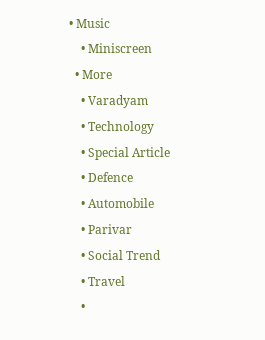• Music
    • Miniscreen
  • More
    • Varadyam
    • Technology
    • Special Article
    • Defence
    • Automobile
    • Parivar
    • Social Trend
    • Travel
    •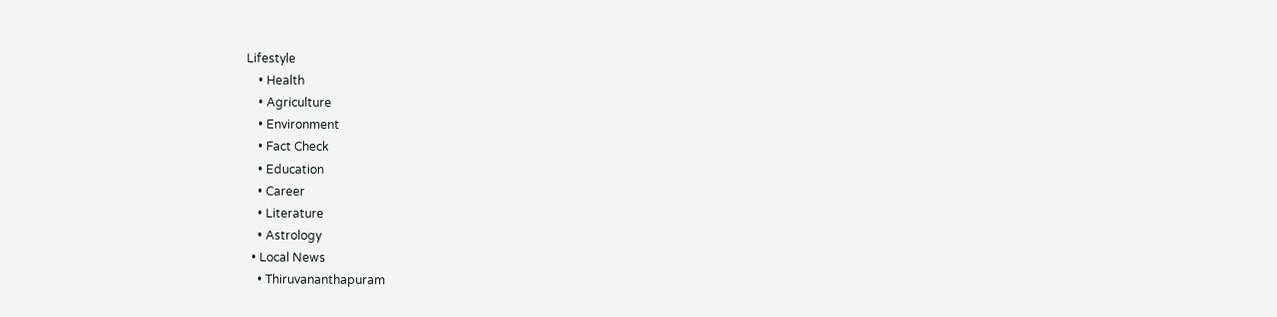Lifestyle
    • Health
    • Agriculture
    • Environment
    • Fact Check
    • Education
    • Career
    • Literature
    • Astrology
  • Local News
    • Thiruvananthapuram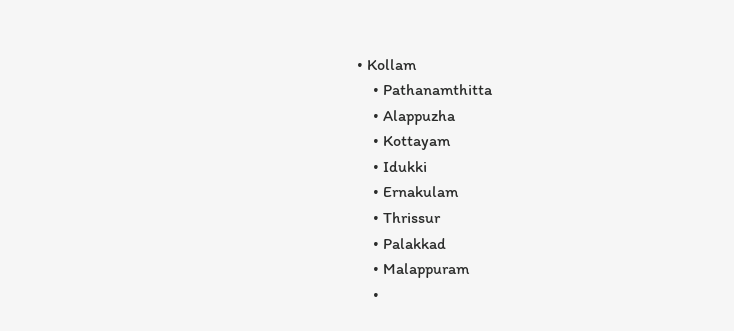• Kollam
    • Pathanamthitta
    • Alappuzha
    • Kottayam
    • Idukki
    • Ernakulam
    • Thrissur
    • Palakkad
    • Malappuram
    •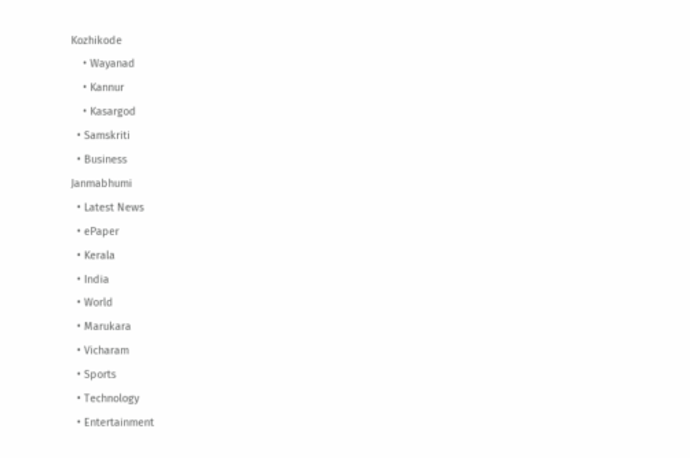Kozhikode
    • Wayanad
    • Kannur
    • Kasargod
  • Samskriti
  • Business
Janmabhumi
  • Latest News
  • ePaper
  • Kerala
  • India
  • World
  • Marukara
  • Vicharam
  • Sports
  • Technology
  • Entertainment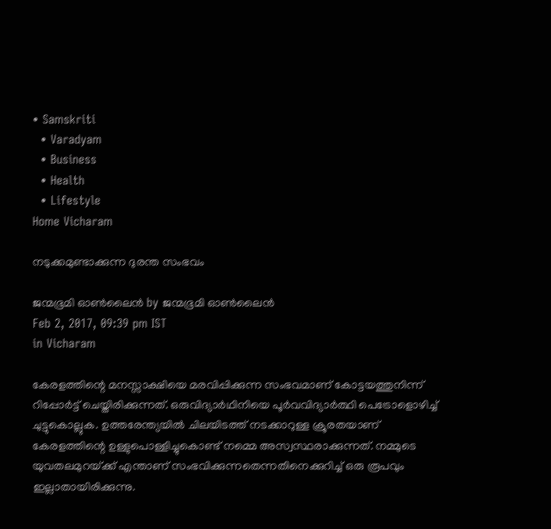• Samskriti
  • Varadyam
  • Business
  • Health
  • Lifestyle
Home Vicharam

നടുക്കമുണ്ടാക്കുന്ന ദുരന്ത സംഭവം

ജന്മഭൂമി ഓണ്‍ലൈന്‍ by ജന്മഭൂമി ഓണ്‍ലൈന്‍
Feb 2, 2017, 09:39 pm IST
in Vicharam

കേരളത്തിന്റെ മനസ്സാക്ഷിയെ മരവിപ്പിക്കുന്ന സംഭവമാണ് കോട്ടയത്തുനിന്ന് റിപ്പോര്‍ട്ട് ചെയ്തിരിക്കുന്നത്. ഒരുവിദ്യാര്‍ഥിനിയെ പൂര്‍വവിദ്യാര്‍ത്ഥി പെട്രോളൊഴിച്ച് ചുട്ടുകൊല്ലുക. ഉത്തരേന്ത്യയില്‍ ചിലയിടത്ത് നടക്കാറുള്ള ക്രൂരതയാണ് കേരളത്തിന്റെ ഉള്ളുപൊള്ളിച്ചുകൊണ്ട് നമ്മെ അസ്വസ്ഥരാക്കുന്നത്. നമ്മുടെ യുവതലമുറയ്‌ക്ക് എന്താണ് സംഭവിക്കുന്നതെന്നതിനെക്കുറിച്ച് ഒരു രൂപവും ഇല്ലാതായിരിക്കുന്നു.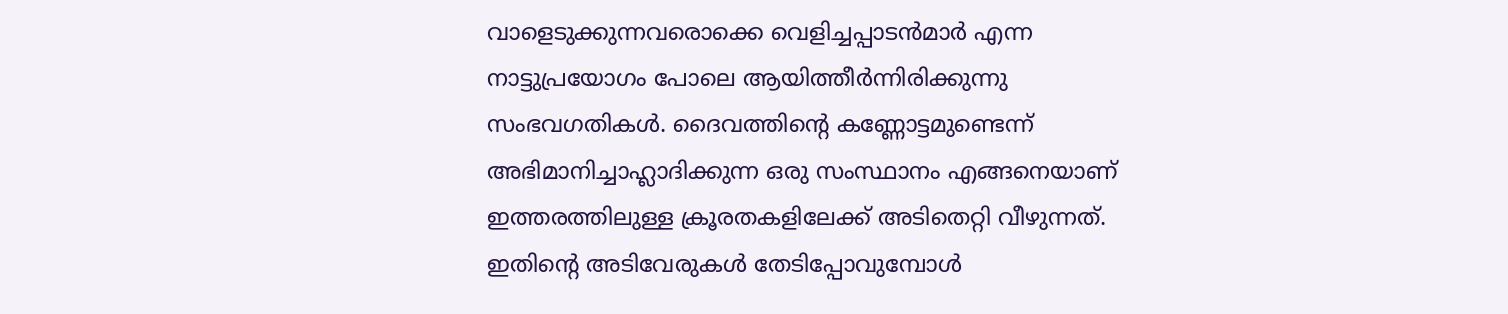വാളെടുക്കുന്നവരൊക്കെ വെളിച്ചപ്പാടന്‍മാര്‍ എന്ന നാട്ടുപ്രയോഗം പോലെ ആയിത്തീര്‍ന്നിരിക്കുന്നു സംഭവഗതികള്‍. ദൈവത്തിന്റെ കണ്ണോട്ടമുണ്ടെന്ന് അഭിമാനിച്ചാഹ്ലാദിക്കുന്ന ഒരു സംസ്ഥാനം എങ്ങനെയാണ് ഇത്തരത്തിലുള്ള ക്രൂരതകളിലേക്ക് അടിതെറ്റി വീഴുന്നത്. ഇതിന്റെ അടിവേരുകള്‍ തേടിപ്പോവുമ്പോള്‍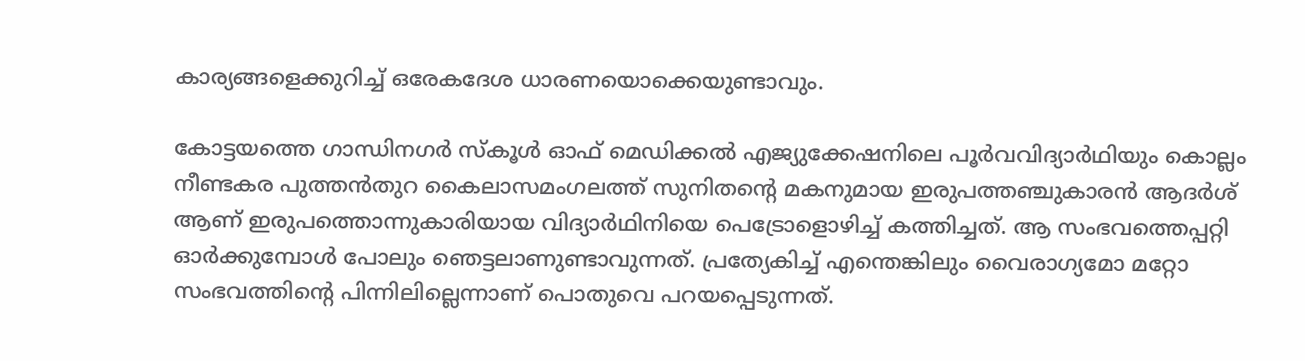കാര്യങ്ങളെക്കുറിച്ച് ഒരേകദേശ ധാരണയൊക്കെയുണ്ടാവും.

കോട്ടയത്തെ ഗാന്ധിനഗര്‍ സ്‌കൂള്‍ ഓഫ് മെഡിക്കല്‍ എജ്യുക്കേഷനിലെ പൂര്‍വവിദ്യാര്‍ഥിയും കൊല്ലം നീണ്ടകര പുത്തന്‍തുറ കൈലാസമംഗലത്ത് സുനിതന്റെ മകനുമായ ഇരുപത്തഞ്ചുകാരന്‍ ആദര്‍ശ് ആണ് ഇരുപത്തൊന്നുകാരിയായ വിദ്യാര്‍ഥിനിയെ പെട്രോളൊഴിച്ച് കത്തിച്ചത്. ആ സംഭവത്തെപ്പറ്റി ഓര്‍ക്കുമ്പോള്‍ പോലും ഞെട്ടലാണുണ്ടാവുന്നത്. പ്രത്യേകിച്ച് എന്തെങ്കിലും വൈരാഗ്യമോ മറ്റോ സംഭവത്തിന്റെ പിന്നിലില്ലെന്നാണ് പൊതുവെ പറയപ്പെടുന്നത്.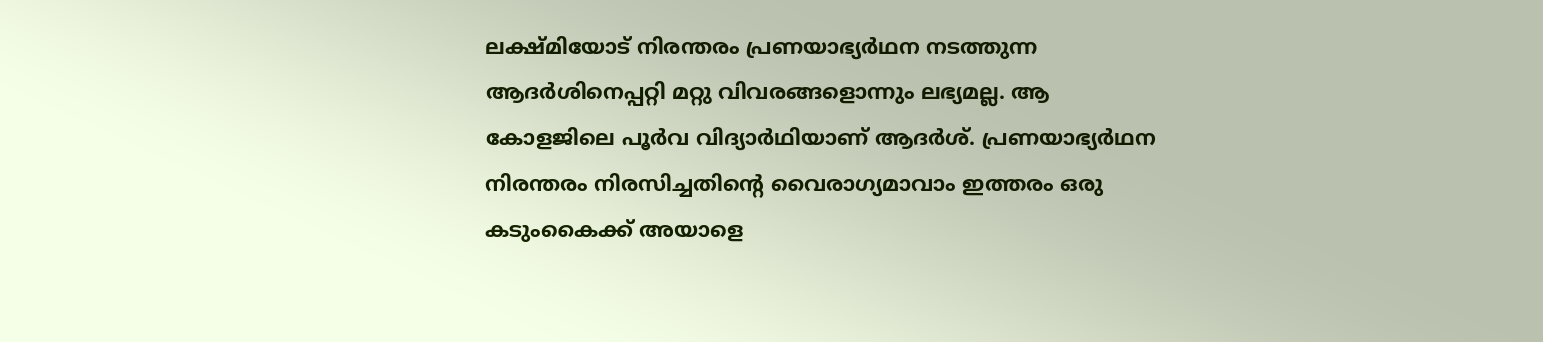ലക്ഷ്മിയോട് നിരന്തരം പ്രണയാഭ്യര്‍ഥന നടത്തുന്ന ആദര്‍ശിനെപ്പറ്റി മറ്റു വിവരങ്ങളൊന്നും ലഭ്യമല്ല. ആ കോളജിലെ പൂര്‍വ വിദ്യാര്‍ഥിയാണ് ആദര്‍ശ്. പ്രണയാഭ്യര്‍ഥന നിരന്തരം നിരസിച്ചതിന്റെ വൈരാഗ്യമാവാം ഇത്തരം ഒരു കടുംകൈക്ക് അയാളെ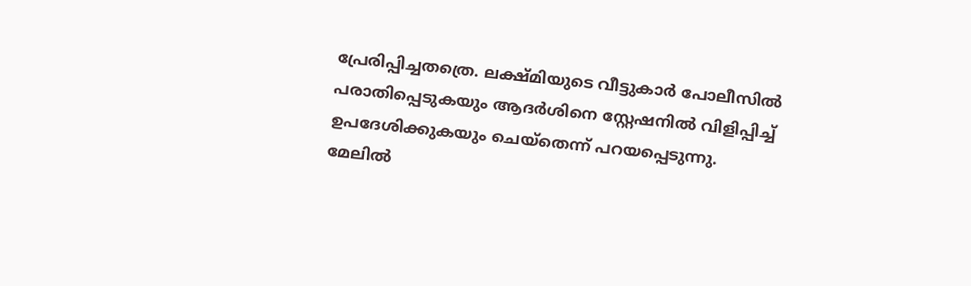പ്രേരിപ്പിച്ചതത്രെ. ലക്ഷ്മിയുടെ വീട്ടുകാര്‍ പോലീസില്‍ പരാതിപ്പെടുകയും ആദര്‍ശിനെ സ്റ്റേഷനില്‍ വിളിപ്പിച്ച് ഉപദേശിക്കുകയും ചെയ്‌തെന്ന് പറയപ്പെടുന്നു. മേലില്‍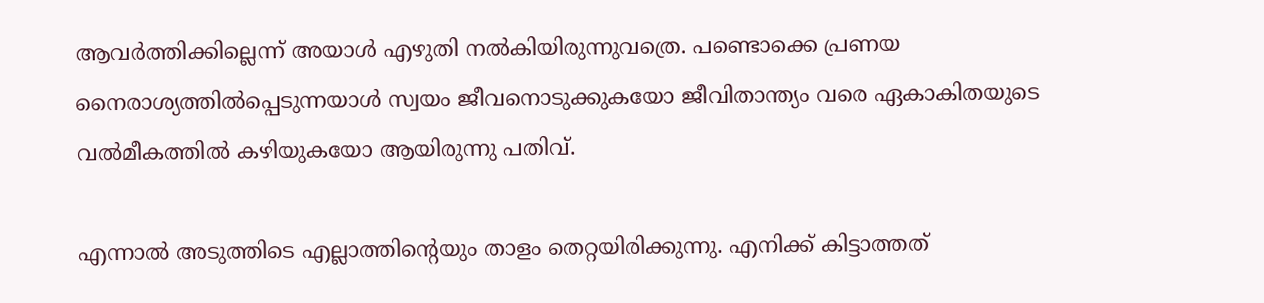ആവര്‍ത്തിക്കില്ലെന്ന് അയാള്‍ എഴുതി നല്‍കിയിരുന്നുവത്രെ. പണ്ടൊക്കെ പ്രണയ നൈരാശ്യത്തില്‍പ്പെടുന്നയാള്‍ സ്വയം ജീവനൊടുക്കുകയോ ജീവിതാന്ത്യം വരെ ഏകാകിതയുടെ വല്‍മീകത്തില്‍ കഴിയുകയോ ആയിരുന്നു പതിവ്.

എന്നാല്‍ അടുത്തിടെ എല്ലാത്തിന്റെയും താളം തെറ്റയിരിക്കുന്നു. എനിക്ക് കിട്ടാത്തത്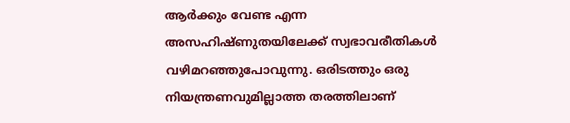ആര്‍ക്കും വേണ്ട എന്ന അസഹിഷ്ണുതയിലേക്ക് സ്വഭാവരീതികള്‍ വഴിമറഞ്ഞുപോവുന്നു. ഒരിടത്തും ഒരു നിയന്ത്രണവുമില്ലാത്ത തരത്തിലാണ്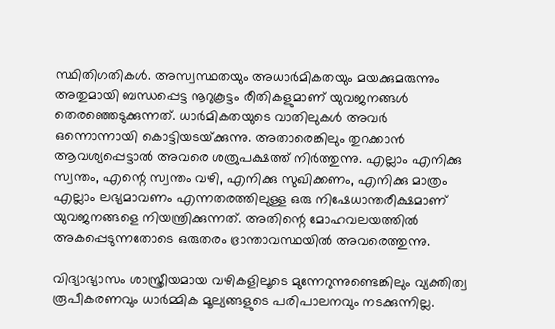സ്ഥിതിഗതികള്‍. അസ്വസ്ഥതയും അധാര്‍മികതയും മയക്കുമരുന്നും അതുമായി ബന്ധപ്പെട്ട നൂറുകൂട്ടം രീതികളുമാണ് യുവജനങ്ങള്‍ തെരഞ്ഞെടുക്കുന്നത്. ധാര്‍മികതയുടെ വാതിലുകള്‍ അവര്‍ ഒന്നൊന്നായി കൊട്ടിയടയ്‌ക്കുന്നു. അതാരെങ്കിലും തുറക്കാന്‍ ആവശ്യപ്പെട്ടാല്‍ അവരെ ശത്രുപക്ഷത്ത് നിര്‍ത്തുന്നു. എല്ലാം എനിക്കു സ്വന്തം, എന്റെ സ്വന്തം വഴി, എനിക്കു സുഖിക്കണം, എനിക്കു മാത്രം എല്ലാം ലഭ്യമാവണം എന്നതരത്തിലുള്ള ഒരു നിഷേധാന്തരീക്ഷമാണ് യുവജനങ്ങളെ നിയന്ത്രിക്കുന്നത്. അതിന്റെ മോഹവലയത്തില്‍ അകപ്പെടുന്നതോടെ ഒരുതരം ഭ്രാന്താവസ്ഥയില്‍ അവരെത്തുന്നു.

വിദ്യാഭ്യാസം ശാസ്ത്രീയമായ വഴികളിലൂടെ മുന്നേറുന്നുണ്ടെങ്കിലും വ്യക്തിത്വ രൂപീകരണവും ധാര്‍മ്മിക മൂല്യങ്ങളുടെ പരിപാലനവും നടക്കുന്നില്ല.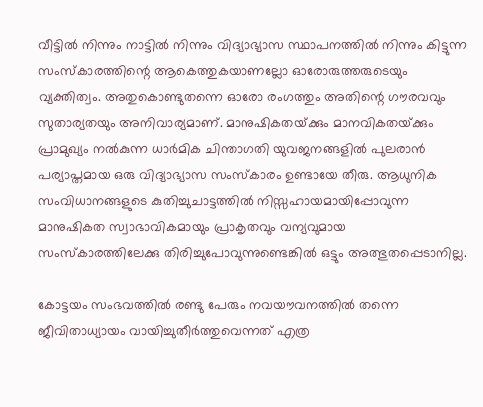വീട്ടില്‍ നിന്നും നാട്ടില്‍ നിന്നും വിദ്യാഭ്യാസ സ്ഥാപനത്തില്‍ നിന്നും കിട്ടുന്ന സംസ്‌കാരത്തിന്റെ ആകെത്തുകയാണല്ലോ ഓരോരുത്തരുടെയും വ്യക്തിത്വം. അതുകൊണ്ടുതന്നെ ഓരോ രംഗത്തും അതിന്റെ ഗൗരവവും സുതാര്യതയും അനിവാര്യമാണ്. മാനുഷികതയ്‌ക്കും മാനവികതയ്‌ക്കും പ്രാമുഖ്യം നല്‍കുന്ന ധാര്‍മിക ചിന്താഗതി യുവജനങ്ങളില്‍ പുലരാന്‍ പര്യാപ്തമായ ഒരു വിദ്യാഭ്യാസ സംസ്‌കാരം ഉണ്ടായേ തീരു. ആധുനിക സംവിധാനങ്ങളുടെ കുതിച്ചുചാട്ടത്തില്‍ നിസ്സഹായമായിപ്പോവുന്ന മാനുഷികത സ്വാഭാവികമായും പ്രാകൃതവും വന്യവുമായ സംസ്‌കാരത്തിലേക്കു തിരിച്ചുപോവുന്നുണ്ടെങ്കില്‍ ഒട്ടും അത്ഭുതപ്പെടാനില്ല.

കോട്ടയം സംഭവത്തില്‍ രണ്ടു പേരും നവയൗവനത്തില്‍ തന്നെ ജീവിതാധ്യായം വായിച്ചുതീര്‍ത്തുവെന്നത് എത്ര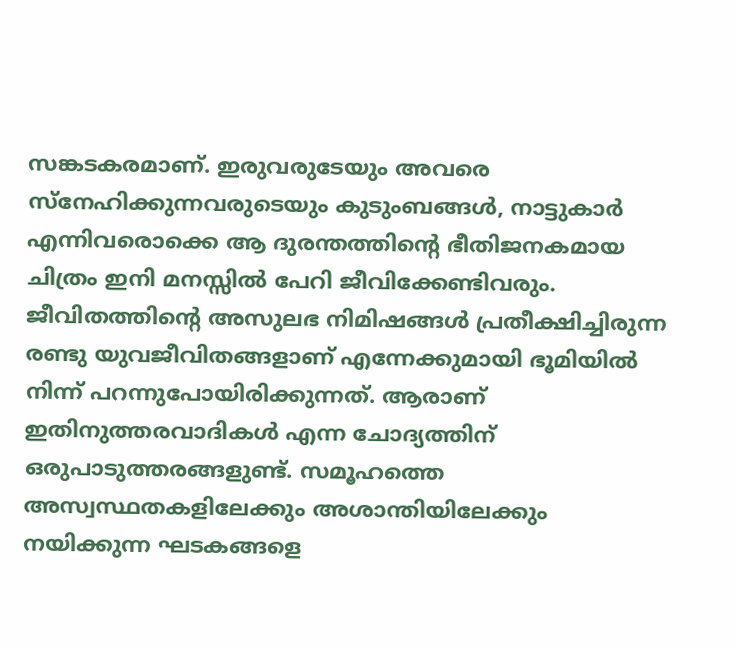സങ്കടകരമാണ്. ഇരുവരുടേയും അവരെ സ്‌നേഹിക്കുന്നവരുടെയും കുടുംബങ്ങള്‍, നാട്ടുകാര്‍ എന്നിവരൊക്കെ ആ ദുരന്തത്തിന്റെ ഭീതിജനകമായ ചിത്രം ഇനി മനസ്സില്‍ പേറി ജീവിക്കേണ്ടിവരും. ജീവിതത്തിന്റെ അസുലഭ നിമിഷങ്ങള്‍ പ്രതീക്ഷിച്ചിരുന്ന രണ്ടു യുവജീവിതങ്ങളാണ് എന്നേക്കുമായി ഭൂമിയില്‍ നിന്ന് പറന്നുപോയിരിക്കുന്നത്. ആരാണ് ഇതിനുത്തരവാദികള്‍ എന്ന ചോദ്യത്തിന് ഒരുപാടുത്തരങ്ങളുണ്ട്. സമൂഹത്തെ അസ്വസ്ഥതകളിലേക്കും അശാന്തിയിലേക്കും നയിക്കുന്ന ഘടകങ്ങളെ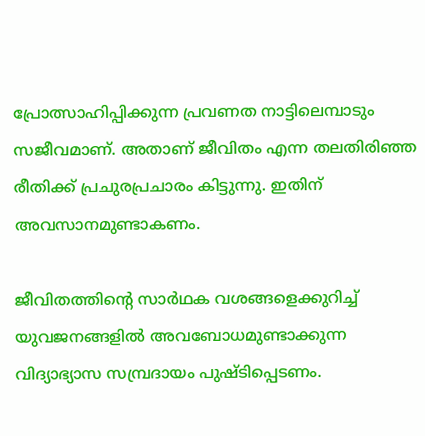പ്രോത്സാഹിപ്പിക്കുന്ന പ്രവണത നാട്ടിലെമ്പാടും സജീവമാണ്. അതാണ് ജീവിതം എന്ന തലതിരിഞ്ഞ രീതിക്ക് പ്രചുരപ്രചാരം കിട്ടുന്നു. ഇതിന് അവസാനമുണ്ടാകണം.

ജീവിതത്തിന്റെ സാര്‍ഥക വശങ്ങളെക്കുറിച്ച് യുവജനങ്ങളില്‍ അവബോധമുണ്ടാക്കുന്ന വിദ്യാഭ്യാസ സമ്പ്രദായം പുഷ്ടിപ്പെടണം.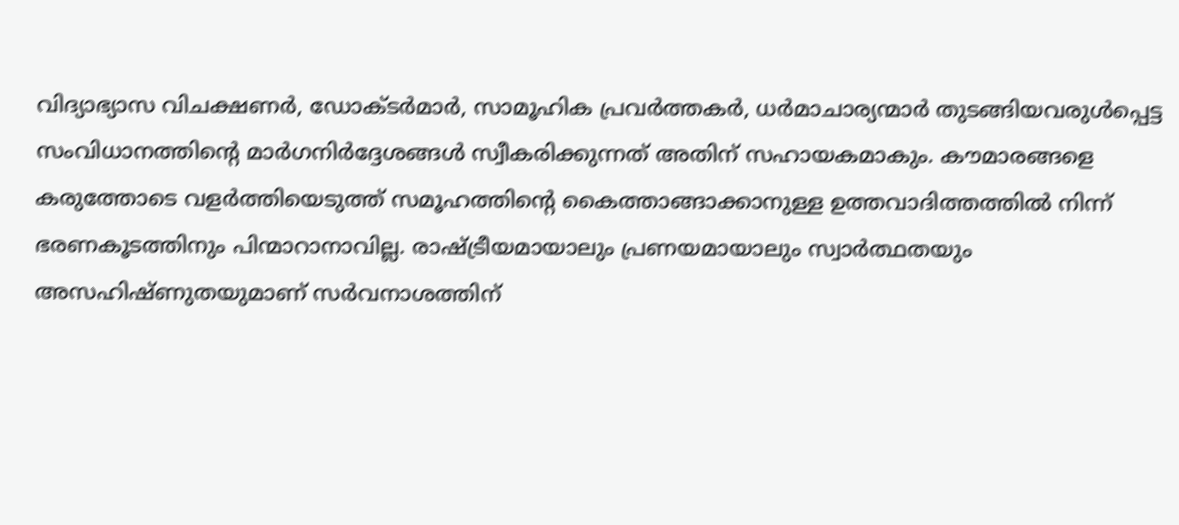വിദ്യാഭ്യാസ വിചക്ഷണര്‍, ഡോക്ടര്‍മാര്‍, സാമൂഹിക പ്രവര്‍ത്തകര്‍, ധര്‍മാചാര്യന്മാര്‍ തുടങ്ങിയവരുള്‍പ്പെട്ട സംവിധാനത്തിന്റെ മാര്‍ഗനിര്‍ദ്ദേശങ്ങള്‍ സ്വീകരിക്കുന്നത് അതിന് സഹായകമാകും. കൗമാരങ്ങളെ കരുത്തോടെ വളര്‍ത്തിയെടുത്ത് സമൂഹത്തിന്റെ കൈത്താങ്ങാക്കാനുള്ള ഉത്തവാദിത്തത്തില്‍ നിന്ന് ഭരണകൂടത്തിനും പിന്മാറാനാവില്ല. രാഷ്‌ട്രീയമായാലും പ്രണയമായാലും സ്വാര്‍ത്ഥതയും അസഹിഷ്ണുതയുമാണ് സര്‍വനാശത്തിന്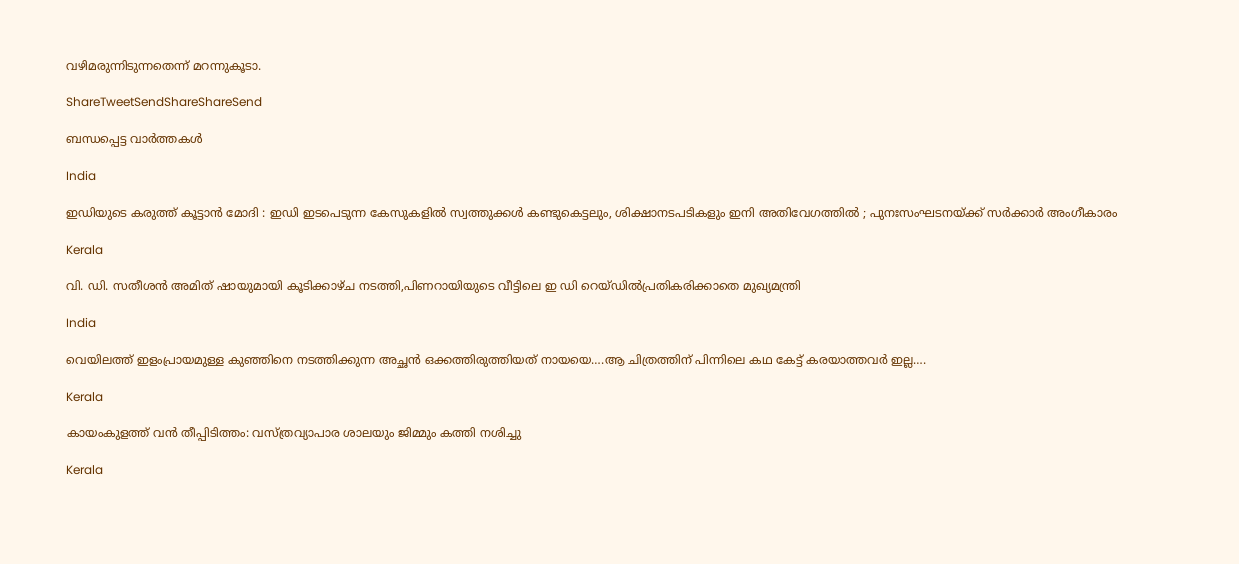വഴിമരുന്നിടുന്നതെന്ന് മറന്നുകൂടാ.

ShareTweetSendShareShareSend

ബന്ധപ്പെട്ട വാര്‍ത്തകള്‍

India

ഇഡിയുടെ കരുത്ത് കൂട്ടാൻ മോദി : ഇഡി ഇടപെടുന്ന കേസുകളിൽ സ്വത്തുക്കൾ കണ്ടുകെട്ടലും, ശിക്ഷാനടപടികളും ഇനി അതിവേഗത്തിൽ ; പുനഃസംഘടനയ്‌ക്ക് സർക്കാർ അംഗീകാരം

Kerala

വി. ഡി. സതീശന്‍ അമിത് ഷായുമായി കൂടിക്കാഴ്ച നടത്തി,പിണറായിയുടെ വീട്ടിലെ ഇ ഡി റെയ്ഡില്‍പ്രതികരിക്കാതെ മുഖ്യമന്ത്രി

India

വെയിലത്ത് ഇളംപ്രായമുള്ള കുഞ്ഞിനെ നടത്തിക്കുന്ന അച്ഛന്‍ ഒക്കത്തിരുത്തിയത് നായയെ….ആ ചിത്രത്തിന് പിന്നിലെ കഥ കേട്ട് കരയാത്തവര്‍ ഇല്ല….

Kerala

കായംകുളത്ത് വന്‍ തീപ്പിടിത്തം: വസ്ത്രവ്യാപാര ശാലയും ജിമ്മും കത്തി നശിച്ചു

Kerala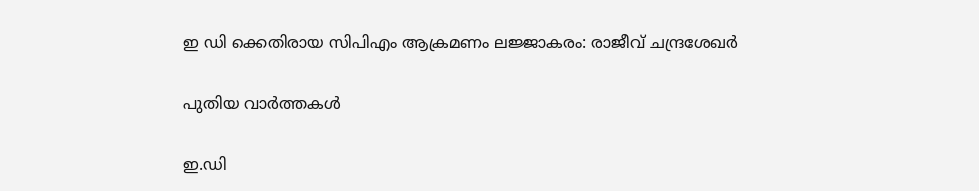ഇ ഡി ക്കെതിരായ സിപിഎം ആക്രമണം ലജ്ജാകരം: രാജീവ് ചന്ദ്രശേഖര്‍

പുതിയ വാര്‍ത്തകള്‍

ഇ.ഡി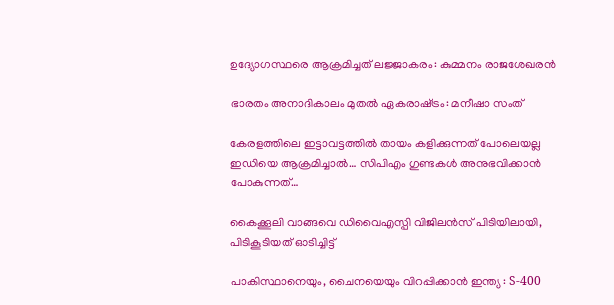ഉദ്യോഗസ്ഥരെ ആക്രമിച്ചത് ലജ്ജാകരം: കുമ്മനം രാജശേഖരന്‍

ഭാരതം അനാദികാലം മുതല്‍ ഏകരാഷ്‌ട്രം: മനീഷാ സംത്

കേരളത്തിലെ ഇട്ടാവട്ടത്തിൽ തായം കളിക്കുന്നത് പോലെയല്ല ഇഡിയെ ആക്രമിച്ചാല്‍… സിപിഎം ഗുണ്ടകള്‍ അനുഭവിക്കാന്‍ പോകുന്നത്…

കൈക്കൂലി വാങ്ങവെ ഡിവൈഎസ്പി വിജിലന്‍സ് പിടിയിലായി, പിടികൂടിയത് ഓടിച്ചിട്ട്

പാകിസ്ഥാനെയും, ചൈനയെയും വിറപ്പിക്കാൻ ഇന്ത്യ : S-400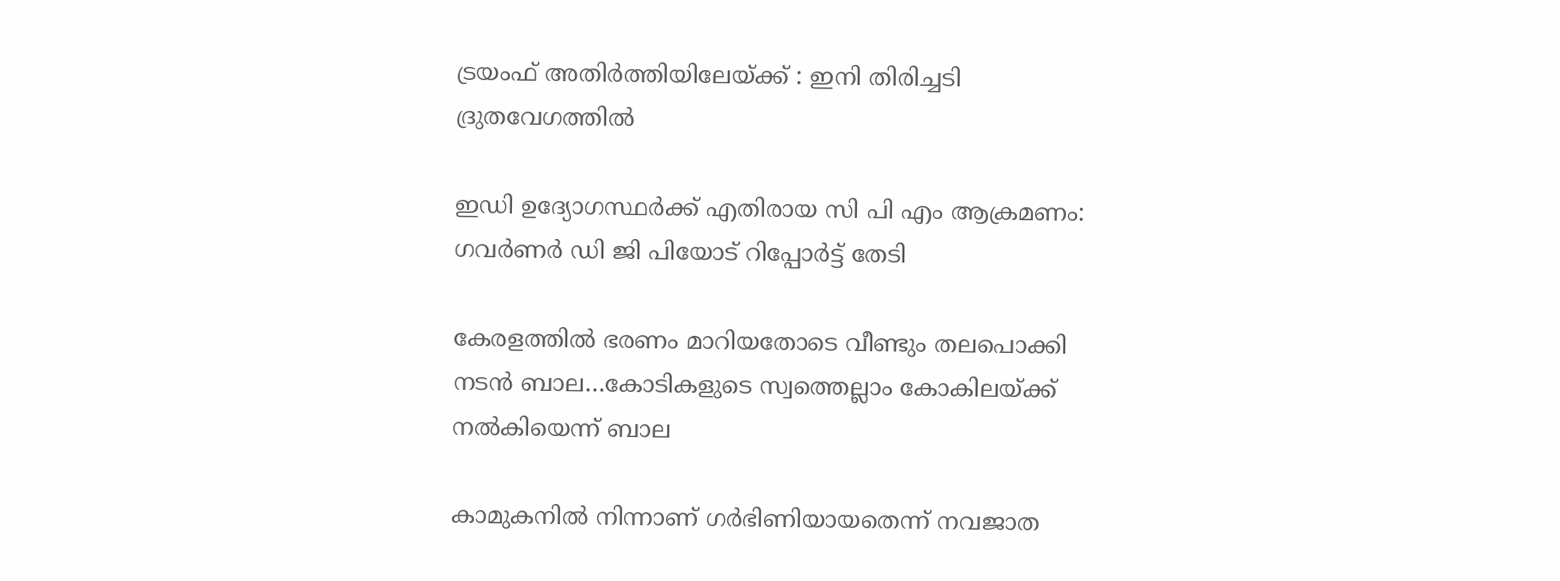ട്രയംഫ് അതിർത്തിയിലേയ്‌ക്ക് : ഇനി തിരിച്ചടി ദ്രുതവേഗത്തിൽ

ഇഡി ഉദ്യോഗസ്ഥര്‍ക്ക് എതിരായ സി പി എം ആക്രമണം: ഗവര്‍ണര്‍ ഡി ജി പിയോട് റിപ്പോര്‍ട്ട് തേടി

കേരളത്തില്‍ ഭരണം മാറിയതോടെ വീണ്ടും തലപൊക്കി ന‍ടന്‍ ബാല…കോടികളുടെ സ്വത്തെല്ലാം കോകിലയ്‌ക്ക് നല്‍കിയെന്ന് ബാല

കാമുകനില്‍ നിന്നാണ് ഗര്‍ഭിണിയായതെന്ന് നവജാത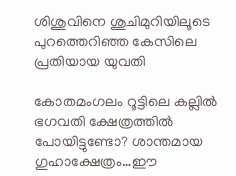ശിശുവിനെ ശുചിമുറിയിലൂടെ പുറത്തെറിഞ്ഞ കേസിലെ പ്രതിയായ യുവതി

കോതമംഗലം റൂട്ടിലെ കല്ലില്‍ ഭഗവതി ക്ഷേത്രത്തില്‍ പോയിട്ടുണ്ടോ? ശാന്തമായ ഗുഹാക്ഷേത്രം…ഈ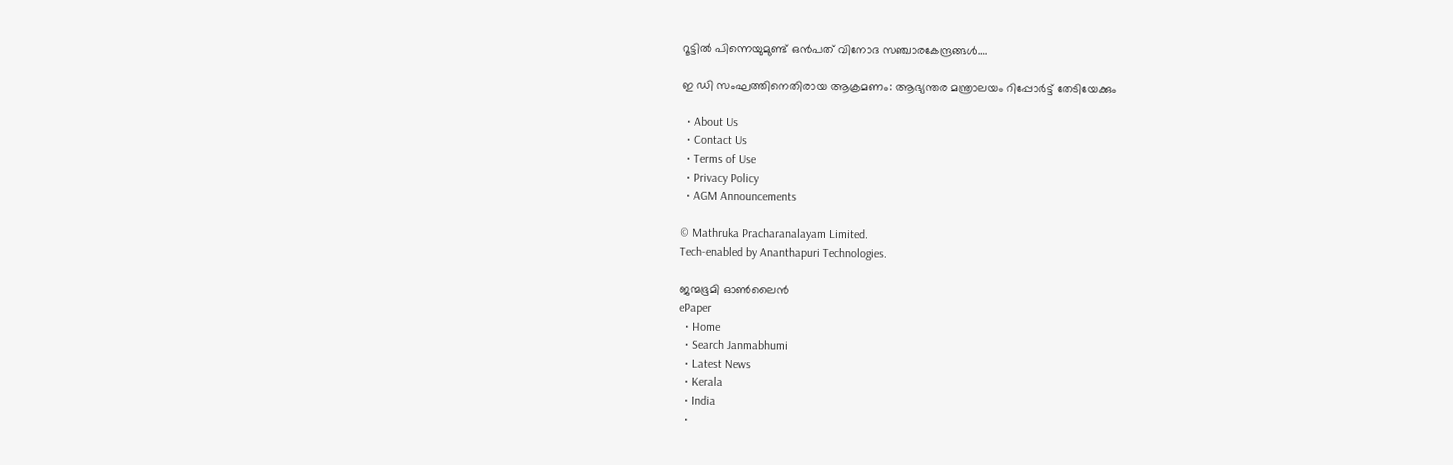റൂട്ടില്‍ പിന്നെയുമുണ്ട് ഒന്‍പത് വിനോദ സഞ്ചാരകേന്ദ്രങ്ങള്‍….

ഇ ഡി സംഘത്തിനെതിരായ ആക്രമണം: ആഭ്യന്തര മന്ത്രാലയം റിപ്പോര്‍ട്ട് തേടിയേക്കും

  • About Us
  • Contact Us
  • Terms of Use
  • Privacy Policy
  • AGM Announcements

© Mathruka Pracharanalayam Limited.
Tech-enabled by Ananthapuri Technologies.

ജന്മഭൂമി ഓണ്‍ലൈന്‍
ePaper
  • Home
  • Search Janmabhumi
  • Latest News
  • Kerala
  • India
  •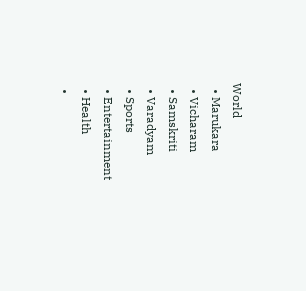World
  • Marukara
  • Vicharam
  • Samskriti
  • Varadyam
  • Sports
  • Entertainment
  • Health
  •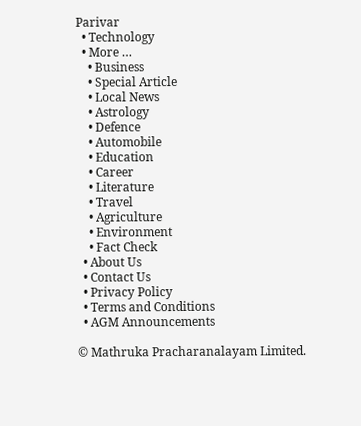Parivar
  • Technology
  • More …
    • Business
    • Special Article
    • Local News
    • Astrology
    • Defence
    • Automobile
    • Education
    • Career
    • Literature
    • Travel
    • Agriculture
    • Environment
    • Fact Check
  • About Us
  • Contact Us
  • Privacy Policy
  • Terms and Conditions
  • AGM Announcements

© Mathruka Pracharanalayam Limited.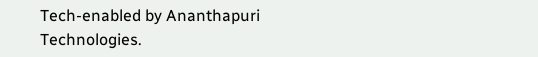Tech-enabled by Ananthapuri Technologies.